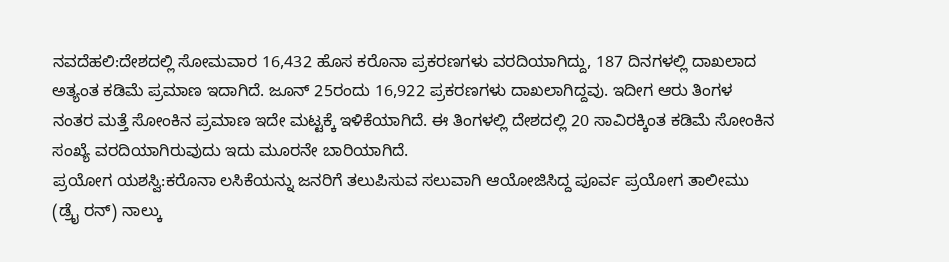ನವದೆಹಲಿ:ದೇಶದಲ್ಲಿ ಸೋಮವಾರ 16,432 ಹೊಸ ಕರೊನಾ ಪ್ರಕರಣಗಳು ವರದಿಯಾಗಿದ್ದು, 187 ದಿನಗಳಲ್ಲಿ ದಾಖಲಾದ ಅತ್ಯಂತ ಕಡಿಮೆ ಪ್ರಮಾಣ ಇದಾಗಿದೆ. ಜೂನ್ 25ರಂದು 16,922 ಪ್ರಕರಣಗಳು ದಾಖಲಾಗಿದ್ದವು. ಇದೀಗ ಆರು ತಿಂಗಳ ನಂತರ ಮತ್ತೆ ಸೋಂಕಿನ ಪ್ರಮಾಣ ಇದೇ ಮಟ್ಟಕ್ಕೆ ಇಳಿಕೆಯಾಗಿದೆ. ಈ ತಿಂಗಳಲ್ಲಿ ದೇಶದಲ್ಲಿ 20 ಸಾವಿರಕ್ಕಿಂತ ಕಡಿಮೆ ಸೋಂಕಿನ ಸಂಖ್ಯೆ ವರದಿಯಾಗಿರುವುದು ಇದು ಮೂರನೇ ಬಾರಿಯಾಗಿದೆ.
ಪ್ರಯೋಗ ಯಶಸ್ವಿ:ಕರೊನಾ ಲಸಿಕೆಯನ್ನು ಜನರಿಗೆ ತಲುಪಿಸುವ ಸಲುವಾಗಿ ಆಯೋಜಿಸಿದ್ದ ಪೂರ್ವ ಪ್ರಯೋಗ ತಾಲೀಮು (ಡ್ರೖೆ ರನ್) ನಾಲ್ಕು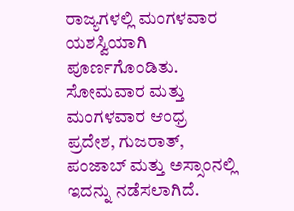ರಾಜ್ಯಗಳಲ್ಲಿ ಮಂಗಳವಾರ ಯಶಸ್ವಿಯಾಗಿ ಪೂರ್ಣಗೊಂಡಿತು. ಸೋಮವಾರ ಮತ್ತು ಮಂಗಳವಾರ ಆಂಧ್ರ ಪ್ರದೇಶ, ಗುಜರಾತ್, ಪಂಜಾಬ್ ಮತ್ತು ಅಸ್ಸಾಂನಲ್ಲಿ ಇದನ್ನು ನಡೆಸಲಾಗಿದೆ.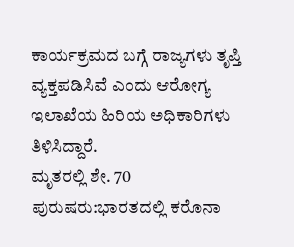ಕಾರ್ಯಕ್ರಮದ ಬಗ್ಗೆ ರಾಜ್ಯಗಳು ತೃಪ್ತಿ ವ್ಯಕ್ತಪಡಿಸಿವೆ ಎಂದು ಆರೋಗ್ಯ ಇಲಾಖೆಯ ಹಿರಿಯ ಅಧಿಕಾರಿಗಳು ತಿಳಿಸಿದ್ದಾರೆ.
ಮೃತರಲ್ಲಿ ಶೇ. 70 ಪುರುಷರು:ಭಾರತದಲ್ಲಿ ಕರೊನಾ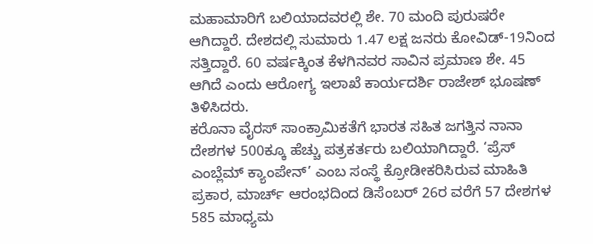ಮಹಾಮಾರಿಗೆ ಬಲಿಯಾದವರಲ್ಲಿ ಶೇ. 70 ಮಂದಿ ಪುರುಷರೇ ಆಗಿದ್ದಾರೆ. ದೇಶದಲ್ಲಿ ಸುಮಾರು 1.47 ಲಕ್ಷ ಜನರು ಕೋವಿಡ್-19ನಿಂದ ಸತ್ತಿದ್ದಾರೆ. 60 ವರ್ಷಕ್ಕಿಂತ ಕೆಳಗಿನವರ ಸಾವಿನ ಪ್ರಮಾಣ ಶೇ. 45 ಆಗಿದೆ ಎಂದು ಆರೋಗ್ಯ ಇಲಾಖೆ ಕಾರ್ಯದರ್ಶಿ ರಾಜೇಶ್ ಭೂಷಣ್ ತಿಳಿಸಿದರು.
ಕರೊನಾ ವೈರಸ್ ಸಾಂಕ್ರಾಮಿಕತೆಗೆ ಭಾರತ ಸಹಿತ ಜಗತ್ತಿನ ನಾನಾ ದೇಶಗಳ 500ಕ್ಕೂ ಹೆಚ್ಚು ಪತ್ರಕರ್ತರು ಬಲಿಯಾಗಿದ್ದಾರೆ. ‘ಪ್ರೆಸ್ ಎಂಬ್ಲೆಮ್ ಕ್ಯಾಂಪೇನ್’ ಎಂಬ ಸಂಸ್ಥೆ ಕ್ರೋಡೀಕರಿಸಿರುವ ಮಾಹಿತಿ ಪ್ರಕಾರ, ಮಾರ್ಚ್ ಆರಂಭದಿಂದ ಡಿಸೆಂಬರ್ 26ರ ವರೆಗೆ 57 ದೇಶಗಳ 585 ಮಾಧ್ಯಮ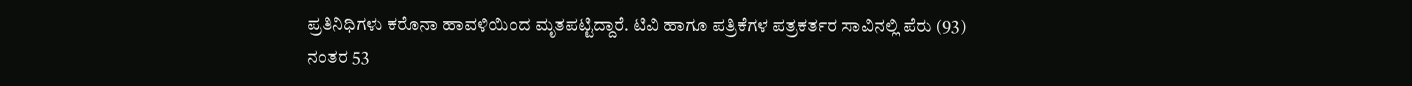ಪ್ರತಿನಿಧಿಗಳು ಕರೊನಾ ಹಾವಳಿಯಿಂದ ಮೃತಪಟ್ಟಿದ್ದಾರೆ. ಟಿವಿ ಹಾಗೂ ಪತ್ರಿಕೆಗಳ ಪತ್ರಕರ್ತರ ಸಾವಿನಲ್ಲಿ ಪೆರು (93) ನಂತರ 53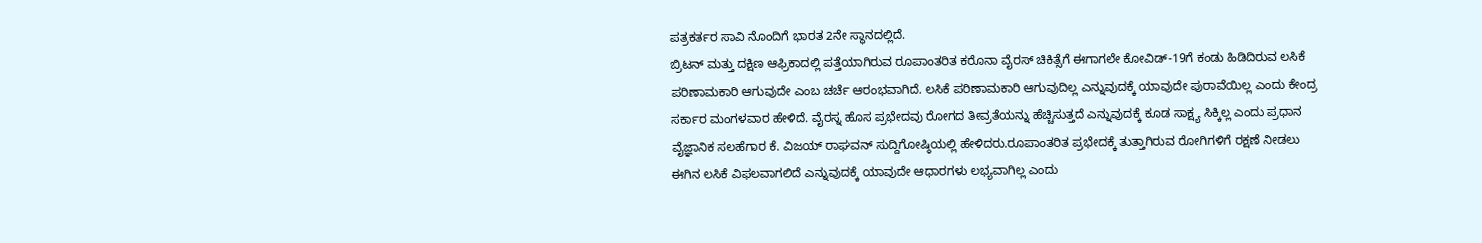ಪತ್ರಕರ್ತರ ಸಾವಿ ನೊಂದಿಗೆ ಭಾರತ 2ನೇ ಸ್ಥಾನದಲ್ಲಿದೆ.
ಬ್ರಿಟನ್ ಮತ್ತು ದಕ್ಷಿಣ ಆಫ್ರಿಕಾದಲ್ಲಿ ಪತ್ತೆಯಾಗಿರುವ ರೂಪಾಂತರಿತ ಕರೊನಾ ವೈರಸ್ ಚಿಕಿತ್ಸೆಗೆ ಈಗಾಗಲೇ ಕೋವಿಡ್-19ಗೆ ಕಂಡು ಹಿಡಿದಿರುವ ಲಸಿಕೆ ಪರಿಣಾಮಕಾರಿ ಆಗುವುದೇ ಎಂಬ ಚರ್ಚೆ ಆರಂಭವಾಗಿದೆ. ಲಸಿಕೆ ಪರಿಣಾಮಕಾರಿ ಆಗುವುದಿಲ್ಲ ಎನ್ನುವುದಕ್ಕೆ ಯಾವುದೇ ಪುರಾವೆಯಿಲ್ಲ ಎಂದು ಕೇಂದ್ರ ಸರ್ಕಾರ ಮಂಗಳವಾರ ಹೇಳಿದೆ. ವೈರಸ್ನ ಹೊಸ ಪ್ರಭೇದವು ರೋಗದ ತೀವ್ರತೆಯನ್ನು ಹೆಚ್ಚಿಸುತ್ತದೆ ಎನ್ನುವುದಕ್ಕೆ ಕೂಡ ಸಾಕ್ಷ್ಯ ಸಿಕ್ಕಿಲ್ಲ ಎಂದು ಪ್ರಧಾನ ವೈಜ್ಞಾನಿಕ ಸಲಹೆಗಾರ ಕೆ. ವಿಜಯ್ ರಾಘವನ್ ಸುದ್ದಿಗೋಷ್ಠಿಯಲ್ಲಿ ಹೇಳಿದರು.ರೂಪಾಂತರಿತ ಪ್ರಭೇದಕ್ಕೆ ತುತ್ತಾಗಿರುವ ರೋಗಿಗಳಿಗೆ ರಕ್ಷಣೆ ನೀಡಲು ಈಗಿನ ಲಸಿಕೆ ವಿಫಲವಾಗಲಿದೆ ಎನ್ನುವುದಕ್ಕೆ ಯಾವುದೇ ಆಧಾರಗಳು ಲಭ್ಯವಾಗಿಲ್ಲ ಎಂದು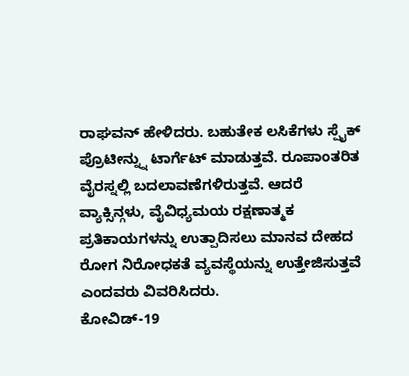ರಾಘವನ್ ಹೇಳಿದರು. ಬಹುತೇಕ ಲಸಿಕೆಗಳು ಸ್ಪೈಕ್ ಪ್ರೊಟೀನ್ನ್ನು ಟಾರ್ಗೆಟ್ ಮಾಡುತ್ತವೆ. ರೂಪಾಂತರಿತ ವೈರಸ್ನಲ್ಲಿ ಬದಲಾವಣೆಗಳಿರುತ್ತವೆ. ಆದರೆ ವ್ಯಾಕ್ಸಿನ್ಗಳು, ವೈವಿಧ್ಯಮಯ ರಕ್ಷಣಾತ್ಮಕ ಪ್ರತಿಕಾಯಗಳನ್ನು ಉತ್ಪಾದಿಸಲು ಮಾನವ ದೇಹದ ರೋಗ ನಿರೋಧಕತೆ ವ್ಯವಸ್ಥೆಯನ್ನು ಉತ್ತೇಜಿಸುತ್ತವೆ ಎಂದವರು ವಿವರಿಸಿದರು.
ಕೋವಿಡ್-19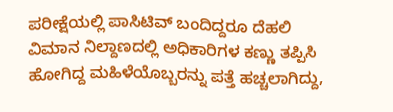ಪರೀಕ್ಷೆಯಲ್ಲಿ ಪಾಸಿಟಿವ್ ಬಂದಿದ್ದರೂ ದೆಹಲಿ ವಿಮಾನ ನಿಲ್ದಾಣದಲ್ಲಿ ಅಧಿಕಾರಿಗಳ ಕಣ್ಣು ತಪ್ಪಿಸಿ ಹೋಗಿದ್ದ ಮಹಿಳೆಯೊಬ್ಬರನ್ನು ಪತ್ತೆ ಹಚ್ಚಲಾಗಿದ್ದು,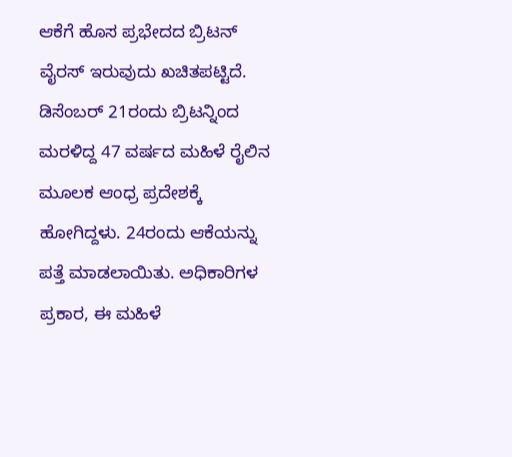ಆಕೆಗೆ ಹೊಸ ಪ್ರಭೇದದ ಬ್ರಿಟನ್ ವೈರಸ್ ಇರುವುದು ಖಚಿತಪಟ್ಟಿದೆ. ಡಿಸೆಂಬರ್ 21ರಂದು ಬ್ರಿಟನ್ನಿಂದ ಮರಳಿದ್ದ 47 ವರ್ಷದ ಮಹಿಳೆ ರೈಲಿನ ಮೂಲಕ ಆಂಧ್ರ ಪ್ರದೇಶಕ್ಕೆ ಹೋಗಿದ್ದಳು. 24ರಂದು ಆಕೆಯನ್ನು ಪತ್ತೆ ಮಾಡಲಾಯಿತು. ಅಧಿಕಾರಿಗಳ ಪ್ರಕಾರ, ಈ ಮಹಿಳೆ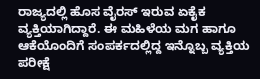ರಾಜ್ಯದಲ್ಲಿ ಹೊಸ ವೈರಸ್ ಇರುವ ಏಕೈಕ ವ್ಯಕ್ತಿಯಾಗಿದ್ದಾರೆ. ಈ ಮಹಿಳೆಯ ಮಗ ಹಾಗೂ ಆಕೆಯೊಂದಿಗೆ ಸಂಪರ್ಕದಲ್ಲಿದ್ದ ಇನ್ನೊಬ್ಬ ವ್ಯಕ್ತಿಯ ಪರೀಕ್ಷೆ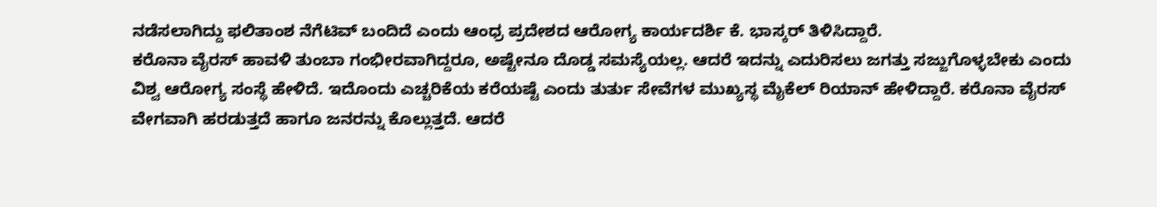ನಡೆಸಲಾಗಿದ್ದು ಫಲಿತಾಂಶ ನೆಗೆಟಿವ್ ಬಂದಿದೆ ಎಂದು ಆಂಧ್ರ ಪ್ರದೇಶದ ಆರೋಗ್ಯ ಕಾರ್ಯದರ್ಶಿ ಕೆ. ಭಾಸ್ಕರ್ ತಿಳಿಸಿದ್ದಾರೆ.
ಕರೊನಾ ವೈರಸ್ ಹಾವಳಿ ತುಂಬಾ ಗಂಭೀರವಾಗಿದ್ದರೂ, ಅಷ್ಟೇನೂ ದೊಡ್ಡ ಸಮಸ್ಯೆಯಲ್ಲ. ಆದರೆ ಇದನ್ನು ಎದುರಿಸಲು ಜಗತ್ತು ಸಜ್ಜುಗೊಳ್ಳಬೇಕು ಎಂದು ವಿಶ್ವ ಆರೋಗ್ಯ ಸಂಸ್ಥೆ ಹೇಳಿದೆ. ಇದೊಂದು ಎಚ್ಚರಿಕೆಯ ಕರೆಯಷ್ಟೆ ಎಂದು ತುರ್ತು ಸೇವೆಗಳ ಮುಖ್ಯಸ್ಥ ಮೈಕೆಲ್ ರಿಯಾನ್ ಹೇಳಿದ್ದಾರೆ. ಕರೊನಾ ವೈರಸ್ ವೇಗವಾಗಿ ಹರಡುತ್ತದೆ ಹಾಗೂ ಜನರನ್ನು ಕೊಲ್ಲುತ್ತದೆ. ಆದರೆ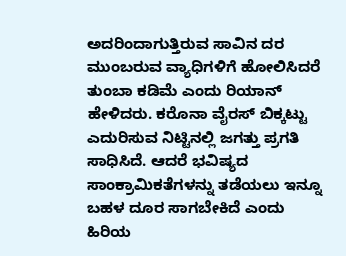ಅದರಿಂದಾಗುತ್ತಿರುವ ಸಾವಿನ ದರ ಮುಂಬರುವ ವ್ಯಾಧಿಗಳಿಗೆ ಹೋಲಿಸಿದರೆ ತುಂಬಾ ಕಡಿಮೆ ಎಂದು ರಿಯಾನ್ ಹೇಳಿದರು. ಕರೊನಾ ವೈರಸ್ ಬಿಕ್ಕಟ್ಟು ಎದುರಿಸುವ ನಿಟ್ಟಿನಲ್ಲಿ ಜಗತ್ತು ಪ್ರಗತಿ ಸಾಧಿಸಿದೆ. ಆದರೆ ಭವಿಷ್ಯದ ಸಾಂಕ್ರಾಮಿಕತೆಗಳನ್ನು ತಡೆಯಲು ಇನ್ನೂ ಬಹಳ ದೂರ ಸಾಗಬೇಕಿದೆ ಎಂದು ಹಿರಿಯ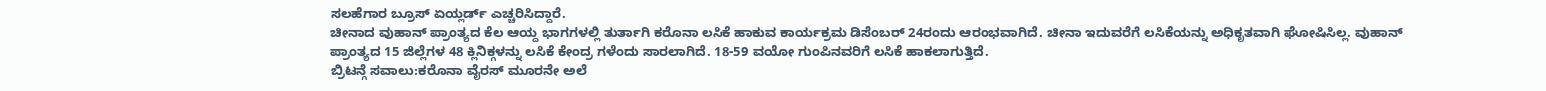ಸಲಹೆಗಾರ ಬ್ರೂಸ್ ಏಯ್ಲರ್ಡ್ ಎಚ್ಚರಿಸಿದ್ದಾರೆ.
ಚೀನಾದ ವುಹಾನ್ ಪ್ರಾಂತ್ಯದ ಕೆಲ ಆಯ್ದ ಭಾಗಗಳಲ್ಲಿ ತುರ್ತಾಗಿ ಕರೊನಾ ಲಸಿಕೆ ಹಾಕುವ ಕಾರ್ಯಕ್ರಮ ಡಿಸೆಂಬರ್ 24ರಂದು ಆರಂಭವಾಗಿದೆ. ಚೀನಾ ಇದುವರೆಗೆ ಲಸಿಕೆಯನ್ನು ಅಧಿಕೃತವಾಗಿ ಘೋಷಿಸಿಲ್ಲ. ವುಹಾನ್ ಪ್ರಾಂತ್ಯದ 15 ಜಿಲ್ಲೆಗಳ 48 ಕ್ಲಿನಿಕ್ಗಳನ್ನು ಲಸಿಕೆ ಕೇಂದ್ರ ಗಳೆಂದು ಸಾರಲಾಗಿದೆ. 18-59 ವಯೋ ಗುಂಪಿನವರಿಗೆ ಲಸಿಕೆ ಹಾಕಲಾಗುತ್ತಿದೆ.
ಬ್ರಿಟನ್ಗೆ ಸವಾಲು:ಕರೊನಾ ವೈರಸ್ ಮೂರನೇ ಅಲೆ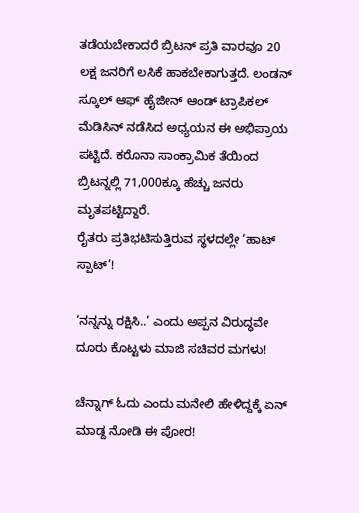ತಡೆಯಬೇಕಾದರೆ ಬ್ರಿಟನ್ ಪ್ರತಿ ವಾರವೂ 20 ಲಕ್ಷ ಜನರಿಗೆ ಲಸಿಕೆ ಹಾಕಬೇಕಾಗುತ್ತದೆ. ಲಂಡನ್ ಸ್ಕೂಲ್ ಆಫ್ ಹೈಜೀನ್ ಆಂಡ್ ಟ್ರಾಪಿಕಲ್ ಮೆಡಿಸಿನ್ ನಡೆಸಿದ ಅಧ್ಯಯನ ಈ ಅಭಿಪ್ರಾಯ ಪಟ್ಟಿದೆ. ಕರೊನಾ ಸಾಂಕ್ರಾಮಿಕ ತೆಯಿಂದ ಬ್ರಿಟನ್ನಲ್ಲಿ 71,000ಕ್ಕೂ ಹೆಚ್ಚು ಜನರು ಮೃತಪಟ್ಟಿದ್ದಾರೆ.
ರೈತರು ಪ್ರತಿಭಟಿಸುತ್ತಿರುವ ಸ್ಥಳದಲ್ಲೇ ‘ಹಾಟ್ ಸ್ಪಾಟ್’!

‘ನನ್ನನ್ನು ರಕ್ಷಿಸಿ..’ ಎಂದು ಅಪ್ಪನ ವಿರುದ್ಧವೇ ದೂರು ಕೊಟ್ಟಳು ಮಾಜಿ ಸಚಿವರ ಮಗಳು!

ಚೆನ್ನಾಗ್ ಓದು ಎಂದು ಮನೇಲಿ ಹೇಳಿದ್ದಕ್ಕೆ ಏನ್ ಮಾಡ್ದ ನೋಡಿ ಈ ಪೋರ!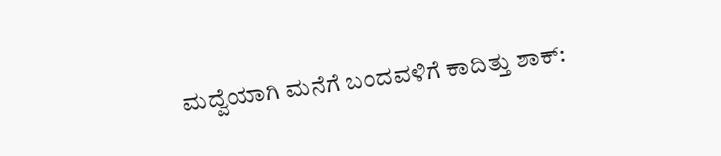ಮದ್ವೆಯಾಗಿ ಮನೆಗೆ ಬಂದವಳಿಗೆ ಕಾದಿತ್ತು ಶಾಕ್: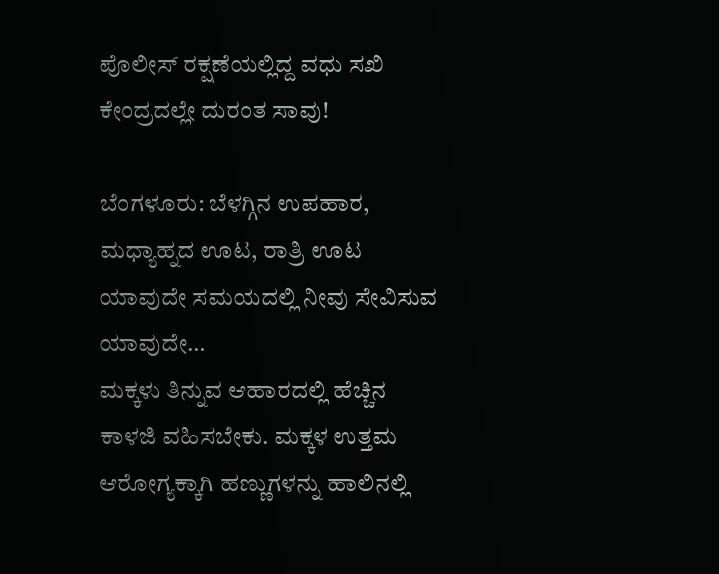ಪೊಲೀಸ್ ರಕ್ಷಣೆಯಲ್ಲಿದ್ದ ವಧು ಸಖಿ ಕೇಂದ್ರದಲ್ಲೇ ದುರಂತ ಸಾವು!

ಬೆಂಗಳೂರು: ಬೆಳಗ್ಗಿನ ಉಪಹಾರ, ಮಧ್ಯಾಹ್ನದ ಊಟ, ರಾತ್ರಿ ಊಟ ಯಾವುದೇ ಸಮಯದಲ್ಲಿ ನೀವು ಸೇವಿಸುವ ಯಾವುದೇ…
ಮಕ್ಕಳು ತಿನ್ನುವ ಆಹಾರದಲ್ಲಿ ಹೆಚ್ಚಿನ ಕಾಳಜಿ ವಹಿಸಬೇಕು. ಮಕ್ಕಳ ಉತ್ತಮ ಆರೋಗ್ಯಕ್ಕಾಗಿ ಹಣ್ಣುಗಳನ್ನು ಹಾಲಿನಲ್ಲಿ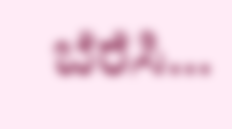ಬೆರೆಸಿ…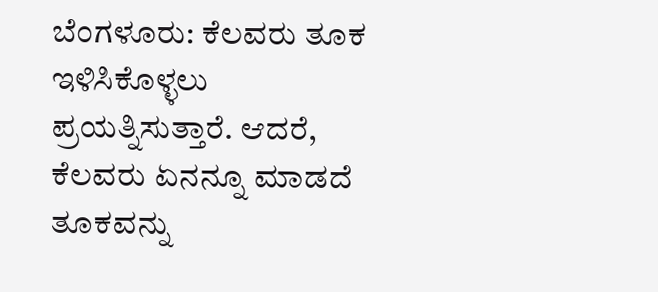ಬೆಂಗಳೂರು: ಕೆಲವರು ತೂಕ ಇಳಿಸಿಕೊಳ್ಳಲು ಪ್ರಯತ್ನಿಸುತ್ತಾರೆ. ಆದರೆ, ಕೆಲವರು ಏನನ್ನೂ ಮಾಡದೆ ತೂಕವನ್ನು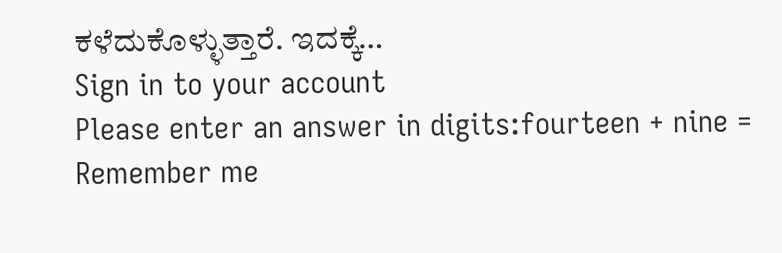ಕಳೆದುಕೊಳ್ಳುತ್ತಾರೆ. ಇದಕ್ಕೆ…
Sign in to your account
Please enter an answer in digits:fourteen + nine =
Remember me